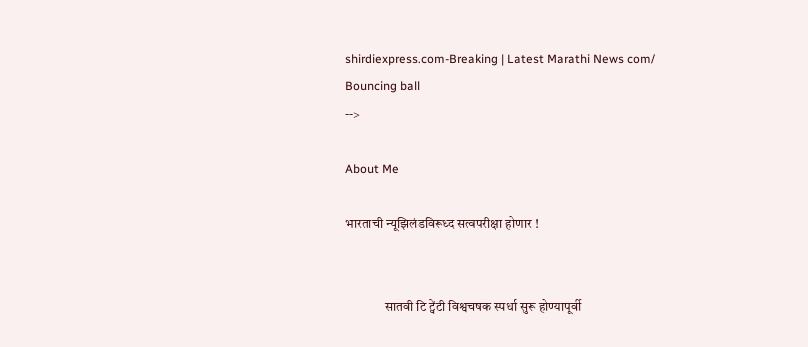shirdiexpress.com-Breaking | Latest Marathi News com/
Bouncing ball
-->

About Me

भारताची न्यूझिलंडविरूध्द सत्वपरीक्षा होणार !


               सातवी टि ट्वेंटी विश्वचषक स्पर्धा सुरू होण्यापूर्वी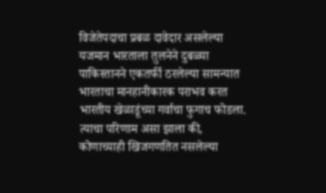विजेतेपदाचा प्रबळ दावेदार असलेल्या यजमान भारताला तुलनेने दुबळ्या पाकिस्तानने एकतर्फी ठरलेल्या सामन्यात भारताचा मानहानीकारक पराभव करत भारतीय खेळाडूंच्या गर्वाचा फुगाच फोडला. त्याचा परिणाम असा झाला की, कोणाच्याही खिजगणतित नसलेल्या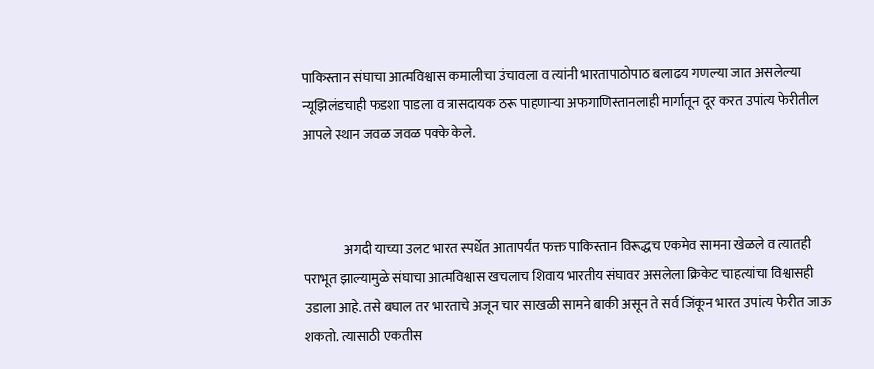पाकिस्तान संघाचा आत्मविश्वास कमालीचा उंचावला व त्यांनी भारतापाठोपाठ बलाढय गणल्या जात असलेल्या न्यूझिलंडचाही फडशा पाडला व त्रासदायक ठरू पाहणाऱ्या अफगाणिस्तानलाही मार्गातून दूर करत उपांत्य फेरीतील आपले स्थान जवळ जवळ पक्के केले.



               अगदी याच्या उलट भारत स्पर्धेत आतापर्यंत फक्त पाकिस्तान विरूद्धच एकमेव सामना खेळले व त्यातही पराभूत झाल्यामुळे संघाचा आत्मविश्वास खचलाच शिवाय भारतीय संघावर असलेला क्रिकेट चाहत्यांचा विश्वासही उडाला आहे. तसे बघाल तर भारताचे अजून चार साखळी सामने बाकी असून ते सर्व जिंकून भारत उपांत्य फेरीत जाऊ शकतो. त्यासाठी एकतीस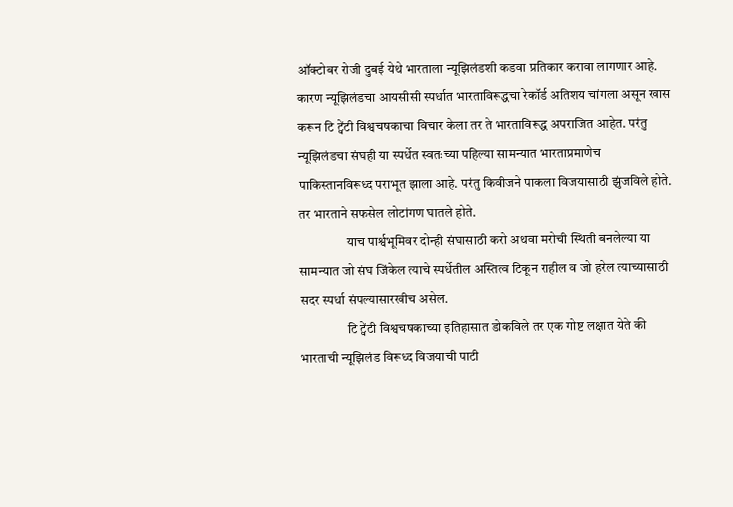ऑक्टोबर रोजी दुबई येथे भारताला न्यूझिलंडशी कडवा प्रतिकार करावा लागणार आहे. कारण न्यूझिलंडचा आयसीसी स्पर्धात भारताविरूद्धचा रेकॉर्ड अतिशय चांगला असून खास करून टि ट्वेंटी विश्वचषकाचा विचार केला तर ते भारताविरूद्ध अपराजित आहेत. परंतु न्यूझिलंडचा संघही या स्पर्धेत स्वतःच्या पहिल्या सामन्यात भारताप्रमाणेच पाकिस्तानविरूध्द पराभूत झाला आहे. परंतु किवीजने पाकला विजयासाठी झुंजविले होते. तर भारताने सफसेल लोटांगण घातले होते.
                  याच पार्श्वभूमिवर दोन्ही संघासाठी करो अथवा मरोची स्थिती बनलेल्या या सामन्यात जो संघ जिंकेल त्याचे स्पर्धेतील अस्तित्व टिकून राहील व जो हरेल त्याच्यासाठी सदर स्पर्धा संपल्यासारखीच असेल.
                  टि ट्वेंटी विश्वचषकाच्या इतिहासात डोकविले तर एक गोष्ट लक्षात येते की भारताची न्यूझिलंड विरूध्द विजयाची पाटी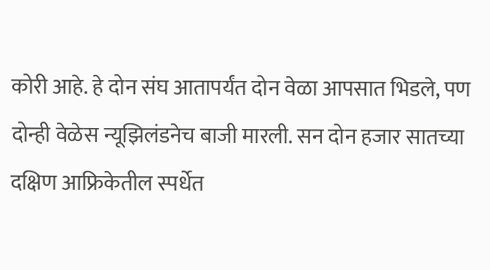कोरी आहे. हे दोन संघ आतापर्यंत दोन वेळा आपसात भिडले, पण दोन्ही वेळेस न्यूझिलंडनेच बाजी मारली. सन दोन हजार सातच्या दक्षिण आफ्रिकेतील स्पर्धेत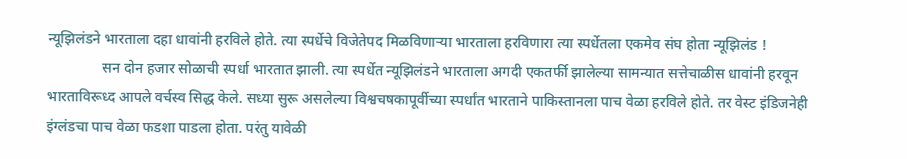न्यूझिलंडने भारताला दहा धावांनी हरविले होते. त्या स्पर्धेचे विजेतेपद मिळविणाऱ्या भारताला हरविणारा त्या स्पर्धेतला एकमेव संघ होता न्यूझिलंड !
               सन दोन हजार सोळाची स्पर्धा भारतात झाली. त्या स्पर्धेत न्यूझिलंडने भारताला अगदी एकतर्फी झालेल्या सामन्यात सत्तेचाळीस धावांनी हरवून भारताविरूध्द आपले वर्चस्व सिद्ध केले. सध्या सुरू असलेल्या विश्वचषकापूर्वीच्या स्पर्धांत भारताने पाकिस्तानला पाच वेळा हरविले होते. तर वेस्ट इंडिजनेही इंग्लंडचा पाच वेळा फडशा पाडला होता. परंतु यावेळी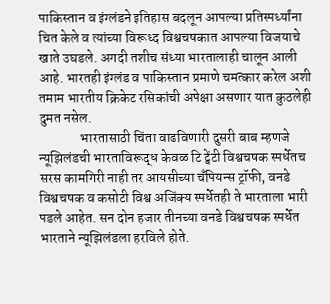पाकिस्तान व इंग्लंडने इतिहास बदलून आपल्या प्रतिस्पर्ध्यांना चित केले व त्यांच्या विरूध्द विश्वचषकात आपल्या विजयाचे खाते उघडले. अगदी तशीच संध्या भारतालाही चालून आली आहे. भारतही इंग्लंड व पाकिस्तान प्रमाणे चमत्कार करेल अशी तमाम भारतीय क्रिकेट रसिकांची अपेक्षा असणार यात कुठलेही दुमत नसेल.
               भारतासाठी चिंता वाढविणारी दुसरी बाब म्हणजे न्यूझिलंडची भारताविरूद्ध केवळ टि ट्वेंटी विश्वचषक स्पर्धेतच सरस कामगिरी नाही तर आयसीच्या चॅंपियन्स ट्रॉफी, वनडे विश्वचषक व कसोटी विश्व अजिंक्य स्पर्धेतही ते भारताला भारी पडले आहेत. सन दोन हजार तीनच्या वनडे विश्वचषक स्पर्धेत भारताने न्यूझिलंडला हरविले होते.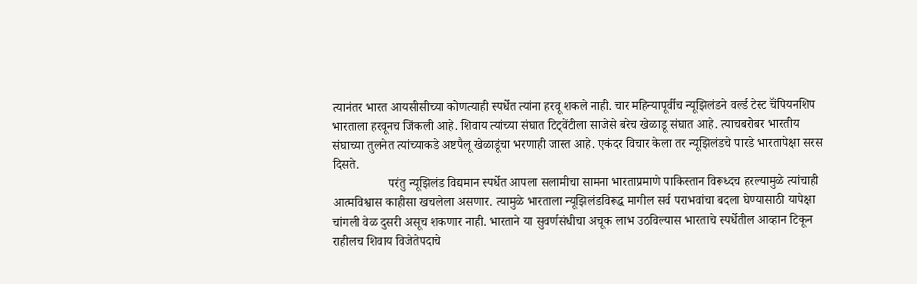त्यानंतर भारत आयसीसीच्या कोणत्याही स्पर्धेत त्यांना हरवू शकले नाही. चार महिन्यापूर्वीच न्यूझिलंडने वर्ल्ड टेस्ट चॅंपियनशिप भारताला हरवूनच जिंकली आहे. शिवाय त्यांच्या संघात टिट्वेंटीला साजेसे बरेच खेळाडू संघात आहे. त्याचबरोबर भारतीय संघाच्या तुलनेत त्यांच्याकडे अष्टपैलू खेळाडूंचा भरणाही जास्त आहे. एकंदर विचार केला तर न्यूझिलंडचे पारडे भारतापेक्षा सरस दिसते.
                  परंतु न्यूझिलंड विद्यमान स्पर्धेत आपला सलामीचा सामना भारताप्रमाणे पाकिस्तान विरूध्दच हरल्यामुळे त्यांचाही आत्मविश्वास काहीसा खचलेला असणार. त्यामुळे भारताला न्यूझिलंडविरूद्ध मागील सर्व पराभवांचा बदला घेण्यासाठी यापेक्षा चांगली वेळ दुसरी असूच शकणार नाही. भारताने या सुवर्णसंधीचा अचूक लाभ उठविल्यास भारताचे स्पर्धेतील आव्हान टिकून राहीलच शिवाय विजेतेपदाचे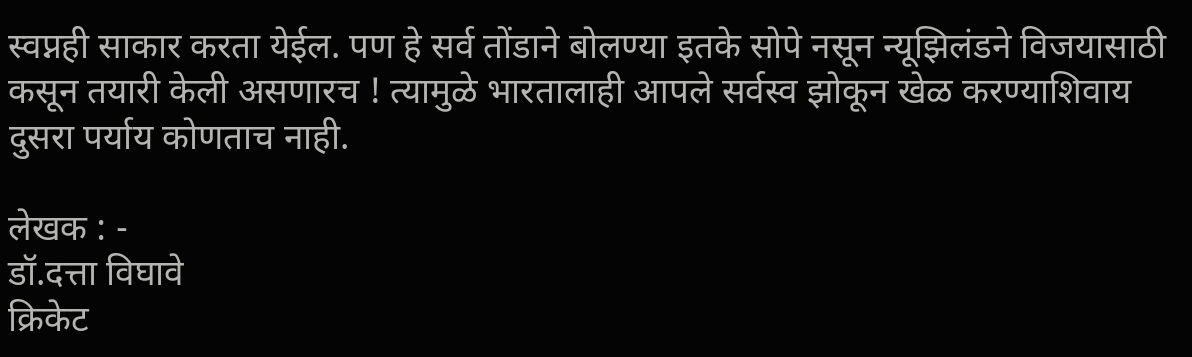स्वप्नही साकार करता येईल. पण हे सर्व तोंडाने बोलण्या इतके सोपे नसून न्यूझिलंडने विजयासाठी कसून तयारी केली असणारच ! त्यामुळे भारतालाही आपले सर्वस्व झोकून खेळ करण्याशिवाय दुसरा पर्याय कोणताच नाही.

लेखक : -
डॉ.दत्ता विघावे
क्रिकेट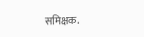समिक्षक.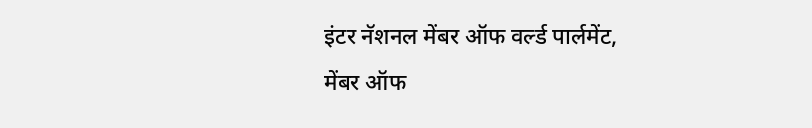इंटर नॅशनल मेंबर ऑफ वर्ल्ड पार्लमेंट,
मेंबर ऑफ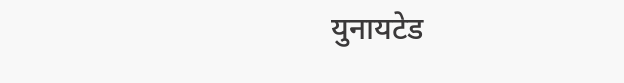युनायटेड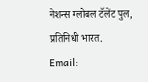नेशन्स ग्लोबल टॅलेंट पुल,
प्रतिनिधी भारत.
Email: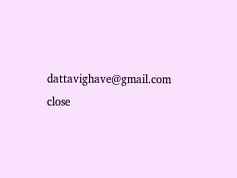dattavighave@gmail.com
close